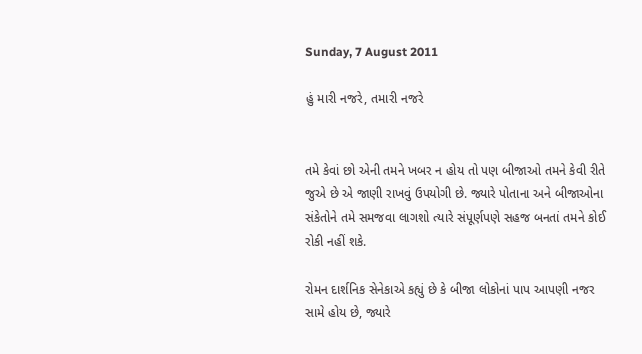Sunday, 7 August 2011

હું મારી નજરે, તમારી નજરે


તમે કેવાં છો એની તમને ખબર ન હોય તો પણ બીજાઓ તમને કેવી રીતે જુએ છે એ જાણી રાખવું ઉપયોગી છે. જ્યારે પોતાના અને બીજાઓના સંકેતોને તમે સમજવા લાગશો ત્યારે સંપૂર્ણપણે સહજ બનતાં તમને કોઈ રોકી નહીં શકે.

રોમન દાર્શનિક સેનેકાએ કહ્યું છે કે બીજા લોકોનાં પાપ આપણી નજર સામે હોય છે, જ્યારે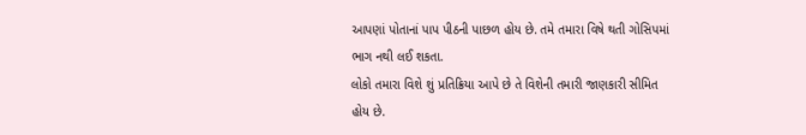આપણાં પોતાનાં પાપ પીઠની પાછળ હોય છે. તમે તમારા વિષે થતી ગોસિપમાં ભાગ નથી લઈ શકતા.
લોકો તમારા વિશે શું પ્રતિક્રિયા આપે છે તે વિશેની તમારી જાણકારી સીમિત હોય છે.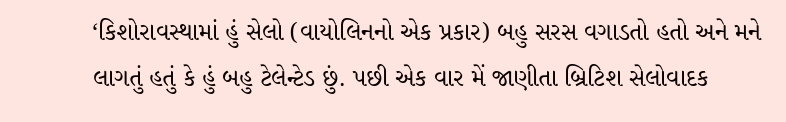‘કિશોરાવસ્થામાં હું સેલો (વાયોલિનનો એક પ્રકાર) બહુ સરસ વગાડતો હતો અને મને લાગતું હતું કે હું બહુ ટેલેન્ટેડ છું. પછી એક વાર મેં જાણીતા બ્રિટિશ સેલોવાદક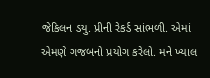જેકિલન ડયુ. પ્રીની રેકર્ડ સાંભળી. એમાં એમણે ગજબનો પ્રયોગ કરેલો. મને ખ્યાલ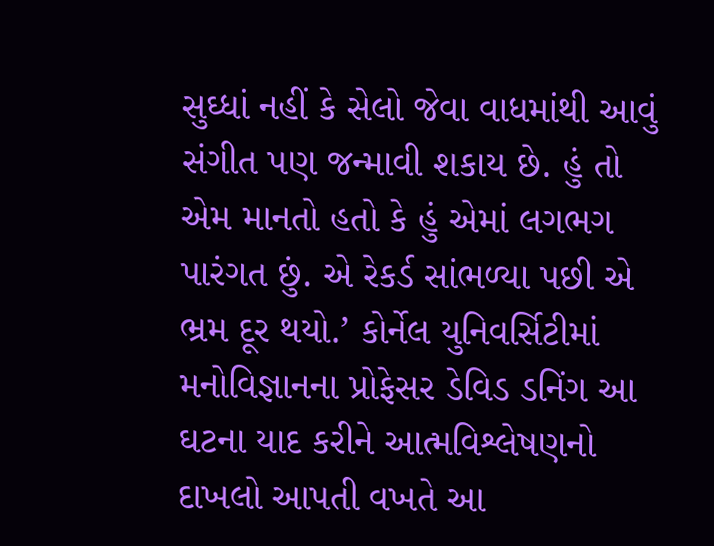સુઘ્ધાં નહીં કે સેલો જેવા વાધમાંથી આવું સંગીત પણ જન્માવી શકાય છે. હું તો એમ માનતો હતો કે હું એમાં લગભગ પારંગત છું. એ રેકર્ડ સાંભળ્યા પછી એ ભ્રમ દૂર થયો.’ કોર્નેલ યુનિવર્સિટીમાં મનોવિજ્ઞાનના પ્રોફેસર ડેવિડ ડનિંગ આ ઘટના યાદ કરીને આત્મવિશ્લેષણનો દાખલો આપતી વખતે આ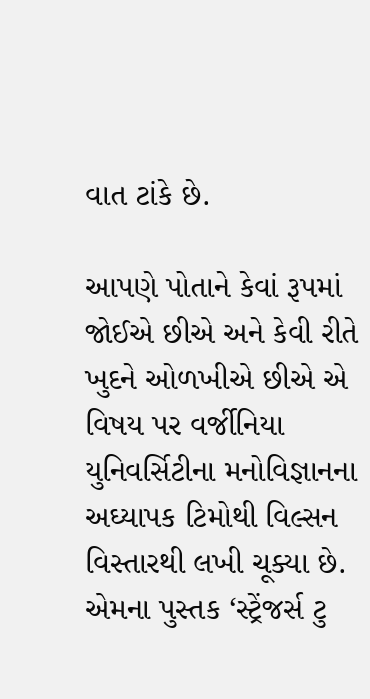વાત ટાંકે છે.

આપણે પોતાને કેવાં રૂપમાં જોઈએ છીએ અને કેવી રીતે ખુદને ઓળખીએ છીએ એ વિષય પર વર્જીનિયા યુનિવર્સિટીના મનોવિજ્ઞાનના અઘ્યાપક ટિમોથી વિલ્સન વિસ્તારથી લખી ચૂક્યા છે. એમના પુસ્તક ‘સ્ટ્રેંજર્સ ટુ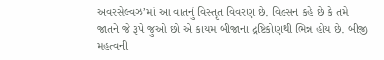અવરસેલ્વઝ’માં આ વાતનું વિસ્તૃત વિવરણ છે. વિલ્સન કહે છે કે તમે જાતને જે રૂપે જુઓ છો એ કાયમ બીજાના દ્રષ્ટિકોણથી ભિન્ન હોય છે. બીજી મહત્વની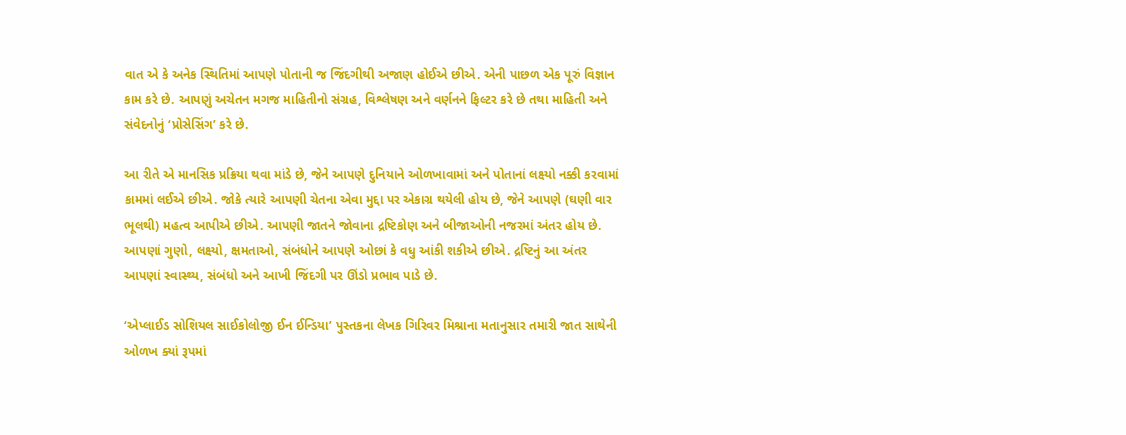વાત એ કે અનેક સ્થિતિમાં આપણે પોતાની જ જિંદગીથી અજાણ હોઈએ છીએ. એની પાછળ એક પૂરું વિજ્ઞાન કામ કરે છે. આપણું અચેતન મગજ માહિતીનો સંગ્રહ, વિશ્લેષણ અને વર્ણનને ફિલ્ટર કરે છે તથા માહિતી અને સંવેદનોનું ‘પ્રોસેસિંગ’ કરે છે.

આ રીતે એ માનસિક પ્રક્રિયા થવા માંડે છે, જેને આપણે દુનિયાને ઓળખાવામાં અને પોતાનાં લક્ષ્યો નક્કી કરવામાં કામમાં લઈએ છીએ. જોકે ત્યારે આપણી ચેતના એવા મુદ્દા પર એકાગ્ર થયેલી હોય છે, જેને આપણે (ઘણી વાર ભૂલથી) મહત્વ આપીએ છીએ. આપણી જાતને જોવાના દ્રષ્ટિકોણ અને બીજાઓની નજરમાં અંતર હોય છે. આપણાં ગુણો, લક્ષ્યો, ક્ષમતાઓ, સંબંધોને આપણે ઓછાં કે વધુ આંકી શકીએ છીએ. દ્રષ્ટિનું આ અંતર આપણાં સ્વાસ્થ્ય, સંબંધો અને આખી જિંદગી પર ઊંડો પ્રભાવ પાડે છે.

‘એપ્લાઈડ સોશિયલ સાઈકોલોજી ઈન ઈન્ડિયા’ પુસ્તકના લેખક ગિરિવર મિશ્રાના મતાનુસાર તમારી જાત સાથેની ઓળખ ક્યાં રૂપમાં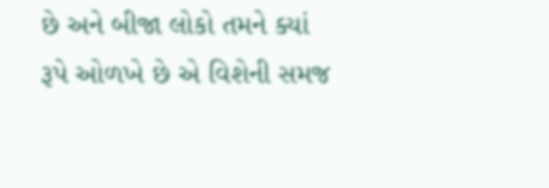છે અને બીજા લોકો તમને ક્યાં રૂપે ઓળખે છે એ વિશેની સમજ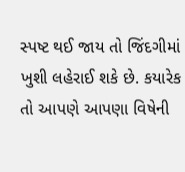સ્પષ્ટ થઈ જાય તો જિંદગીમાં ખુશી લહેરાઈ શકે છે. કયારેક તો આપણે આપણા વિષેની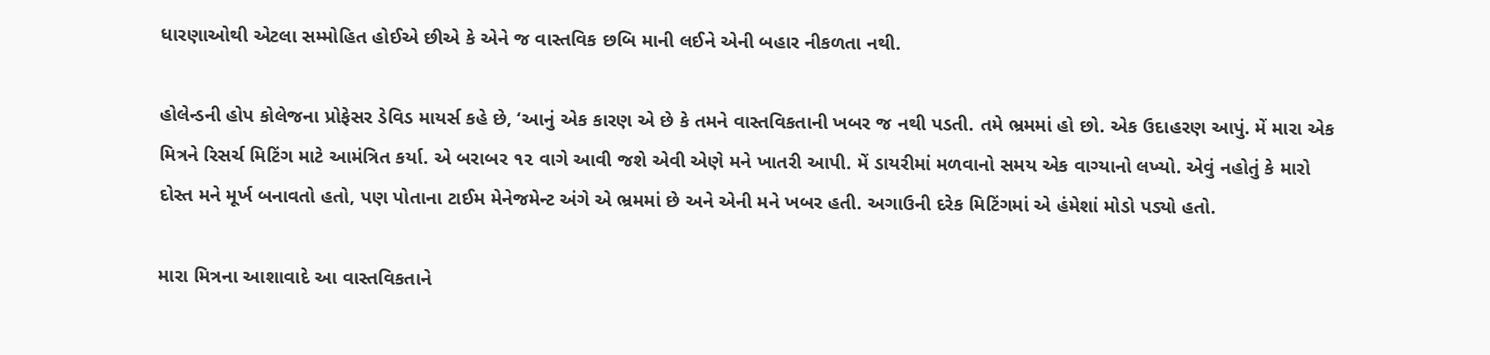ધારણાઓથી એટલા સમ્મોહિત હોઈએ છીએ કે એને જ વાસ્તવિક છબિ માની લઈને એની બહાર નીકળતા નથી.

હોલેન્ડની હોપ કોલેજના પ્રોફેસર ડેવિડ માયર્સ કહે છે, ‘આનું એક કારણ એ છે કે તમને વાસ્તવિકતાની ખબર જ નથી પડતી. તમે ભ્રમમાં હો છો. એક ઉદાહરણ આપું. મેં મારા એક મિત્રને રિસર્ચ મિટિંગ માટે આમંત્રિત કર્યા. એ બરાબર ૧૨ વાગે આવી જશે એવી એણે મને ખાતરી આપી. મેં ડાયરીમાં મળવાનો સમય એક વાગ્યાનો લખ્યો. એવું નહોતું કે મારો દોસ્ત મને મૂર્ખ બનાવતો હતો, પણ પોતાના ટાઈમ મેનેજમેન્ટ અંગે એ ભ્રમમાં છે અને એની મને ખબર હતી. અગાઉની દરેક મિટિંગમાં એ હંમેશાં મોડો પડ્યો હતો.

મારા મિત્રના આશાવાદે આ વાસ્તવિકતાને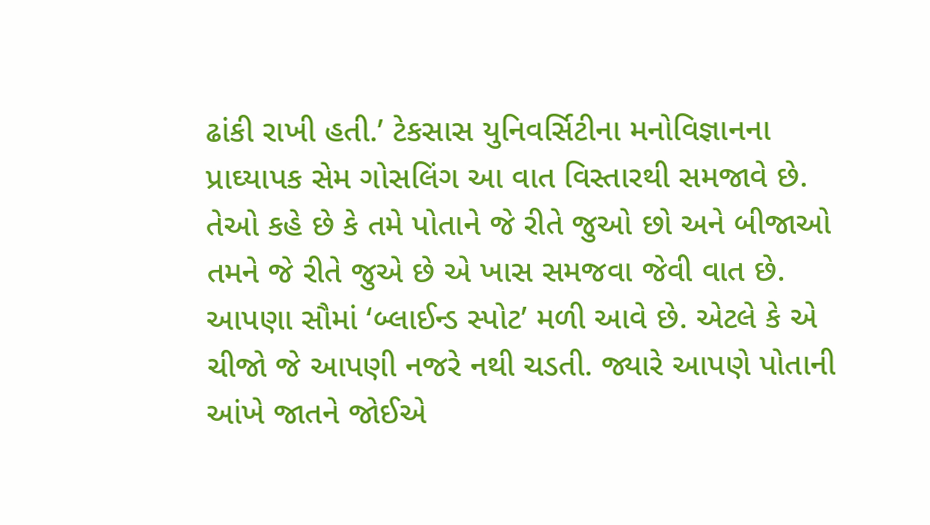ઢાંકી રાખી હતી.’ ટેકસાસ યુનિવર્સિટીના મનોવિજ્ઞાનના પ્રાઘ્યાપક સેમ ગોસલિંગ આ વાત વિસ્તારથી સમજાવે છે. તેઓ કહે છે કે તમે પોતાને જે રીતે જુઓ છો અને બીજાઓ તમને જે રીતે જુએ છે એ ખાસ સમજવા જેવી વાત છે. આપણા સૌમાં ‘બ્લાઈન્ડ સ્પોટ’ મળી આવે છે. એટલે કે એ ચીજો જે આપણી નજરે નથી ચડતી. જ્યારે આપણે પોતાની આંખે જાતને જોઈએ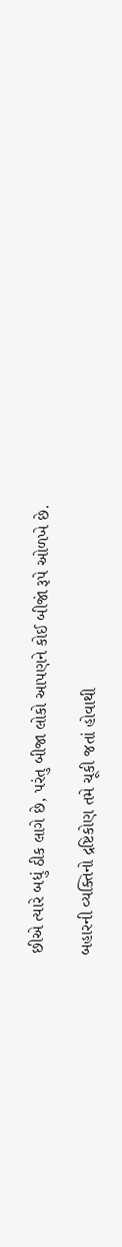છીએ ત્યારે બધું ઠીક લાગે છે, પરંતુ બીજા લોકો આપણને કોઈ બીજાં રૂપે ઓળખે છે.

બહારની વ્યક્તિનો દ્રષ્ટિકોણ તમે ચૂકી જતાં હોવાથી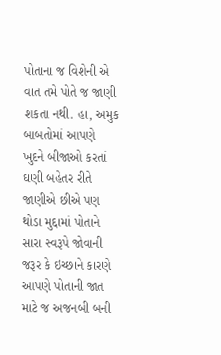પોતાના જ વિશેની એ વાત તમે પોતે જ જાણી શકતા નથી. હા, અમુક બાબતોમાં આપણે ખુદને બીજાઓ કરતાં ઘણી બહેતર રીતે જાણીએ છીએ પણ થોડા મુદ્દામાં પોતાને સારા સ્વરૂપે જોવાની જરૂર કે ઇચ્છાને કારણે આપણે પોતાની જાત માટે જ અજનબી બની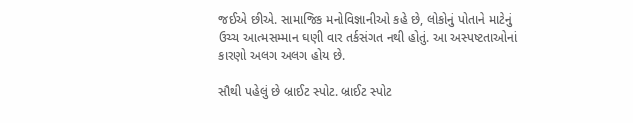જઈએ છીએ. સામાજિક મનોવિજ્ઞાનીઓ કહે છે, લોકોનું પોતાને માટેનું ઉચ્ચ આત્મસમ્માન ઘણી વાર તર્કસંગત નથી હોતું. આ અસ્પષ્ટતાઓનાં કારણો અલગ અલગ હોય છે.

સૌથી પહેલું છે બ્રાઈટ સ્પોટ. બ્રાઈટ સ્પોટ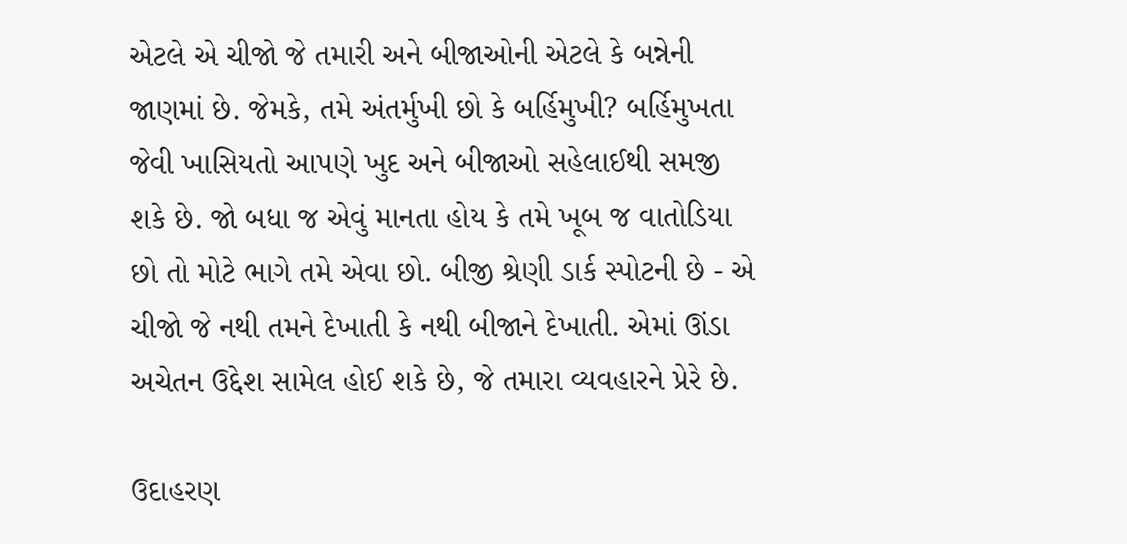એટલે એ ચીજો જે તમારી અને બીજાઓની એટલે કે બન્નેની જાણમાં છે. જેમકે, તમે અંતર્મુખી છો કે બર્હિમુખી? બર્હિમુખતા જેવી ખાસિયતો આપણે ખુદ અને બીજાઓ સહેલાઈથી સમજી શકે છે. જો બધા જ એવું માનતા હોય કે તમે ખૂબ જ વાતોડિયા છો તો મોટે ભાગે તમે એવા છો. બીજી શ્રેણી ડાર્ક સ્પોટની છે - એ ચીજો જે નથી તમને દેખાતી કે નથી બીજાને દેખાતી. એમાં ઊંડા અચેતન ઉદ્દેશ સામેલ હોઈ શકે છે, જે તમારા વ્યવહારને પ્રેરે છે.

ઉદાહરણ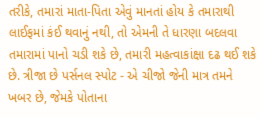તરીકે, તમારાં માતા-પિતા એવું માનતાં હોય કે તમારાથી લાઈફમાં કંઈ થવાનું નથી, તો એમની તે ધારણા બદલવા તમારામાં પાનો ચડી શકે છે, તમારી મહત્વાકાંક્ષા દઢ થઈ શકે છે. ત્રીજા છે પર્સનલ સ્પોટ - એ ચીજો જેની માત્ર તમને ખબર છે, જેમકે પોતાના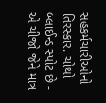સહકર્મચારીઓનો તિરસ્કાર. ચોથો બ્લાઈન્ડ સ્પોટ છે - એ ચીજો જેને માત્ર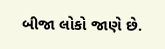બીજા લોકો જાણે છે.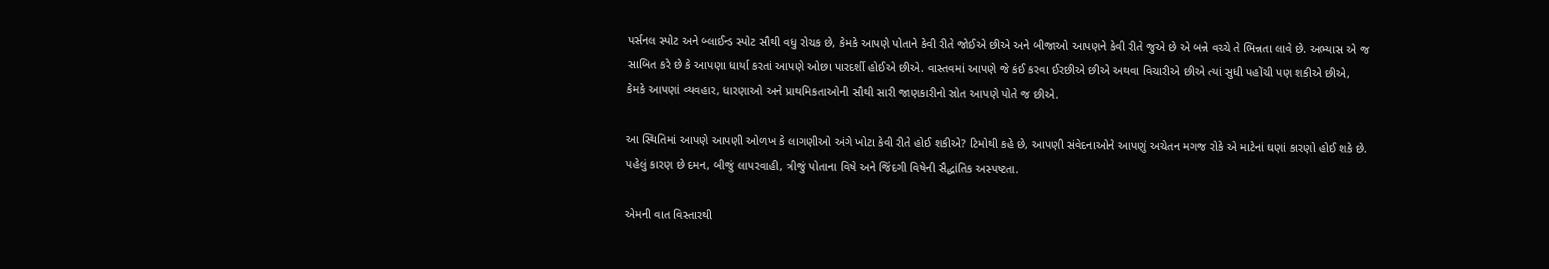પર્સનલ સ્પોટ અને બ્લાઈન્ડ સ્પોટ સૌથી વધુ રોચક છે, કેમકે આપણે પોતાને કેવી રીતે જોઈએ છીએ અને બીજાઓ આપણને કેવી રીતે જુએ છે એ બન્ને વચ્ચે તે ભિન્નતા લાવે છે. અભ્યાસ એ જ સાબિત કરે છે કે આપણા ધાર્યા કરતાં આપણે ઓછા પારદર્શી હોઈએ છીએ. વાસ્તવમાં આપણે જે કંઈ કરવા ઈરછીએ છીએ અથવા વિચારીએ છીએ ત્યાં સુધી પહોંચી પણ શકીએ છીએ, કેમકે આપણાં વ્યવહાર, ધારણાઓ અને પ્રાથમિકતાઓની સૌથી સારી જાણકારીનો સ્રોત આપણે પોતે જ છીએ.

આ સ્થિતિમાં આપણે આપણી ઓળખ કે લાગણીઓ અંગે ખોટા કેવી રીતે હોઈ શકીએ? ટિમોથી કહે છે, આપણી સંવેદનાઓને આપણું અચેતન મગજ રોકે એ માટેનાં ઘણાં કારણો હોઈ શકે છે. પહેલું કારણ છે દમન, બીજું લાપરવાહી, ત્રીજું પોતાના વિષે અને જિંદગી વિષેની સૈદ્ધાંતિક અસ્પષ્ટતા.

એમની વાત વિસ્તારથી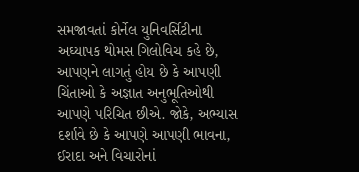સમજાવતાં કોર્નેલ યુનિવર્સિટીના અઘ્યાપક થોમસ ગિલોવિચ કહે છે, આપણને લાગતું હોય છે કે આપણી ચિંતાઓ કે અજ્ઞાત અનુભૂતિઓથી આપણે પરિચિત છીએ. જોકે, અભ્યાસ દર્શાવે છે કે આપણે આપણી ભાવના, ઈરાદા અને વિચારોનાં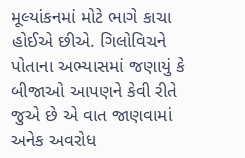મૂલ્યાંકનમાં મોટે ભાગે કાચા હોઈએ છીએ. ગિલોવિચને પોતાના અભ્યાસમાં જણાયું કે બીજાઓ આપણને કેવી રીતે જુએ છે એ વાત જાણવામાં અનેક અવરોધ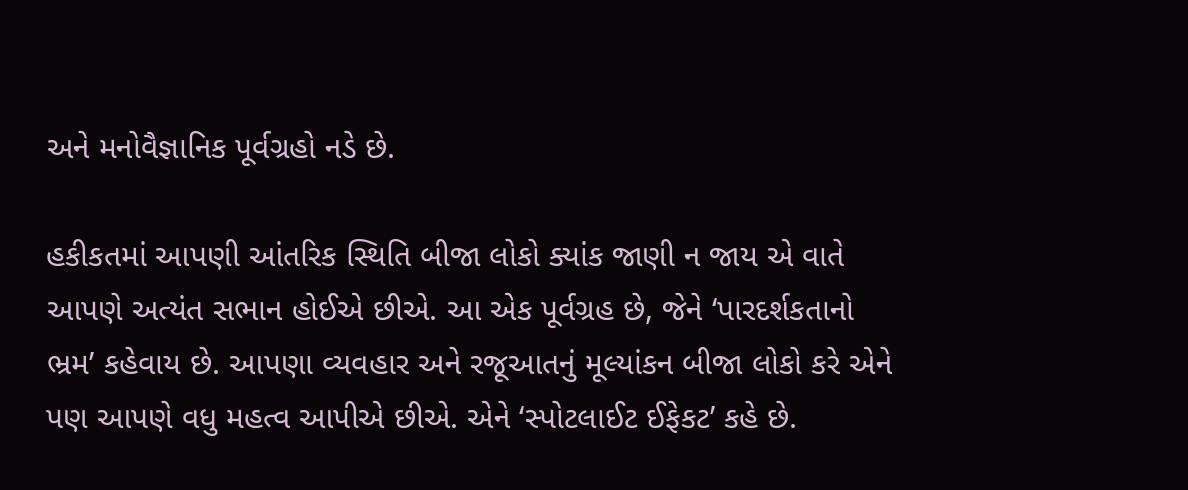અને મનોવૈજ્ઞાનિક પૂર્વગ્રહો નડે છે.

હકીકતમાં આપણી આંતરિક સ્થિતિ બીજા લોકો ક્યાંક જાણી ન જાય એ વાતે આપણે અત્યંત સભાન હોઈએ છીએ. આ એક પૂર્વગ્રહ છે, જેને ‘પારદર્શકતાનો ભ્રમ’ કહેવાય છે. આપણા વ્યવહાર અને રજૂઆતનું મૂલ્યાંકન બીજા લોકો કરે એને પણ આપણે વધુ મહત્વ આપીએ છીએ. એને ‘સ્પોટલાઈટ ઈફેકટ’ કહે છે.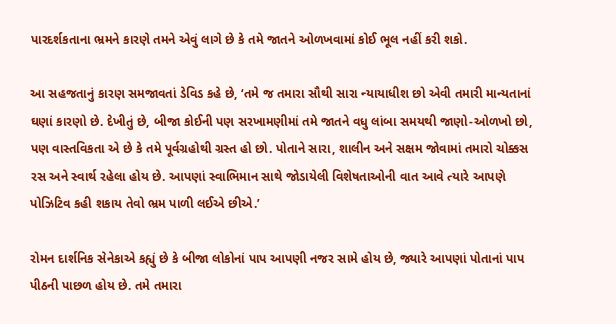પારદર્શકતાના ભ્રમને કારણે તમને એવું લાગે છે કે તમે જાતને ઓળખવામાં કોઈ ભૂલ નહીં કરી શકો.

આ સહજતાનું કારણ સમજાવતાં ડેવિડ કહે છે, ‘તમે જ તમારા સૌથી સારા ન્યાયાધીશ છો એવી તમારી માન્યતાનાં ઘણાં કારણો છે. દેખીતું છે, બીજા કોઈની પણ સરખામણીમાં તમે જાતને વધુ લાંબા સમયથી જાણો-ઓળખો છો, પણ વાસ્તવિકતા એ છે કે તમે પૂર્વગ્રહોથી ગ્રસ્ત હો છો. પોતાને સારા, શાલીન અને સક્ષમ જોવામાં તમારો ચોક્કસ રસ અને સ્વાર્થ રહેલા હોય છે. આપણાં સ્વાભિમાન સાથે જોડાયેલી વિશેષતાઓની વાત આવે ત્યારે આપણે પોઝિટિવ કહી શકાય તેવો ભ્રમ પાળી લઈએ છીએ.’

રોમન દાર્શનિક સેનેકાએ કહ્યું છે કે બીજા લોકોનાં પાપ આપણી નજર સામે હોય છે, જ્યારે આપણાં પોતાનાં પાપ પીઠની પાછળ હોય છે. તમે તમારા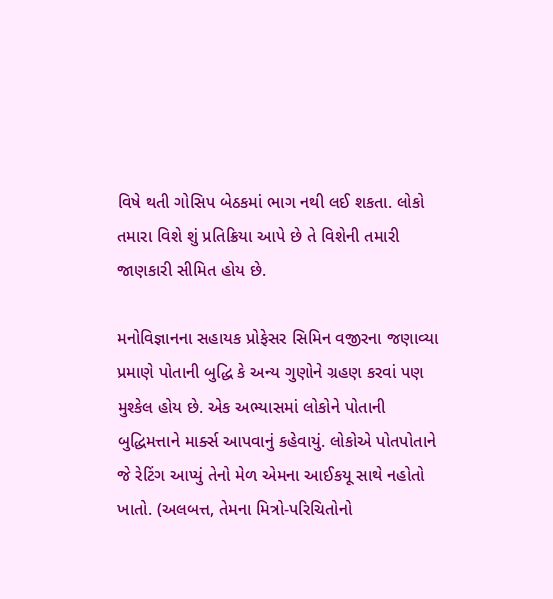વિષે થતી ગોસિપ બેઠકમાં ભાગ નથી લઈ શકતા. લોકો તમારા વિશે શું પ્રતિક્રિયા આપે છે તે વિશેની તમારી જાણકારી સીમિત હોય છે.

મનોવિજ્ઞાનના સહાયક પ્રોફેસર સિમિન વજીરના જણાવ્યા પ્રમાણે પોતાની બુદ્ધિ કે અન્ય ગુણોને ગ્રહણ કરવાં પણ મુશ્કેલ હોય છે. એક અભ્યાસમાં લોકોને પોતાની બુદ્ધિમત્તાને માર્ક્સ આપવાનું કહેવાયું. લોકોએ પોતપોતાને જે રેટિંગ આપ્યું તેનો મેળ એમના આઈકયૂ સાથે નહોતો ખાતો. (અલબત્ત, તેમના મિત્રો-પરિચિતોનો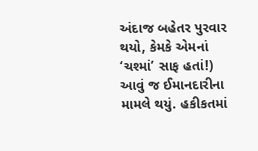અંદાજ બહેતર પુરવાર થયો, કેમકે એમનાં ‘ચશ્માં’ સાફ હતાં!) આવું જ ઈમાનદારીના મામલે થયું. હકીકતમાં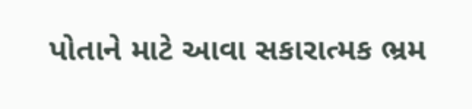પોતાને માટે આવા સકારાત્મક ભ્રમ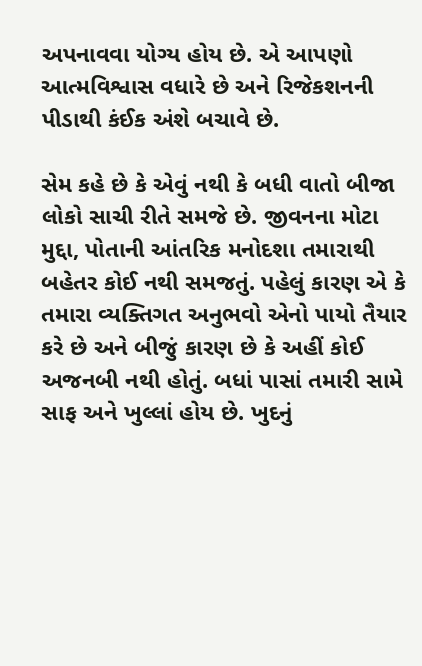અપનાવવા યોગ્ય હોય છે. એ આપણો આત્મવિશ્વાસ વધારે છે અને રિજેકશનની પીડાથી કંઈક અંશે બચાવે છે.

સેમ કહે છે કે એવું નથી કે બધી વાતો બીજા લોકો સાચી રીતે સમજે છે. જીવનના મોટા મુદ્દા, પોતાની આંતરિક મનોદશા તમારાથી બહેતર કોઈ નથી સમજતું. પહેલું કારણ એ કે તમારા વ્યક્તિગત અનુભવો એનો પાયો તૈયાર કરે છે અને બીજું કારણ છે કે અહીં કોઈ અજનબી નથી હોતું. બધાં પાસાં તમારી સામે સાફ અને ખુલ્લાં હોય છે. ખુદનું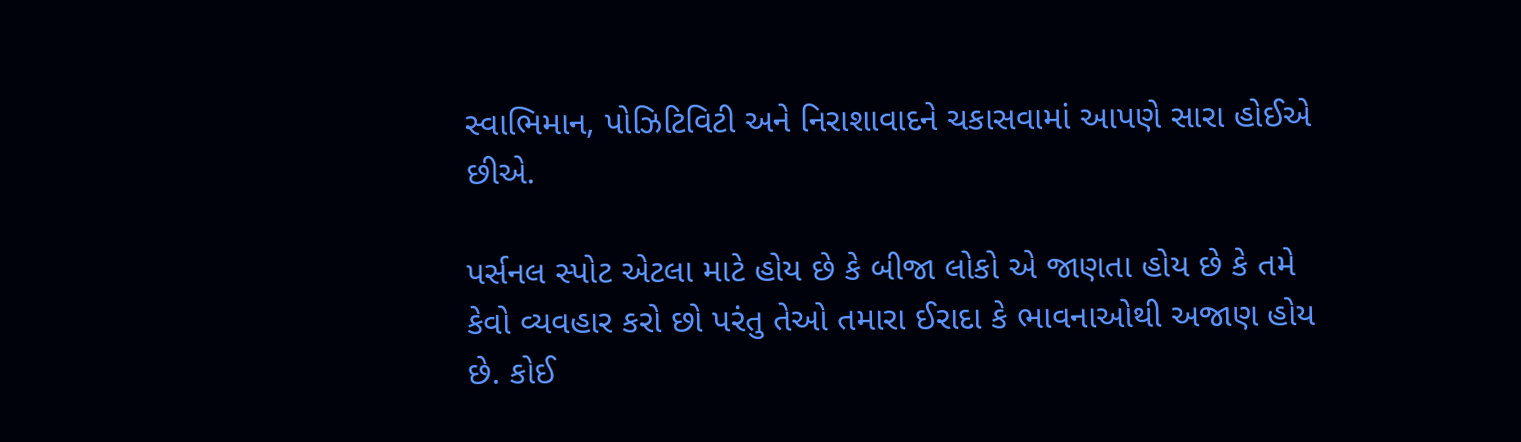સ્વાભિમાન, પોઝિટિવિટી અને નિરાશાવાદને ચકાસવામાં આપણે સારા હોઈએ છીએ.

પર્સનલ સ્પોટ એટલા માટે હોય છે કે બીજા લોકો એ જાણતા હોય છે કે તમે કેવો વ્યવહાર કરો છો પરંતુ તેઓ તમારા ઈરાદા કે ભાવનાઓથી અજાણ હોય છે. કોઈ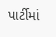પાર્ટીમાં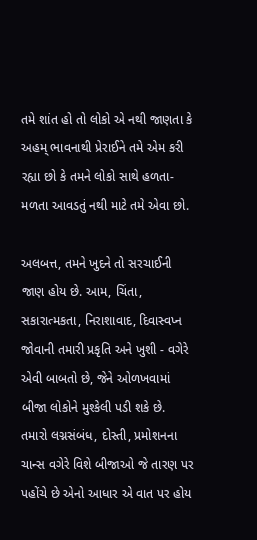તમે શાંત હો તો લોકો એ નથી જાણતા કે અહમ્ ભાવનાથી પ્રેરાઈને તમે એમ કરી રહ્યા છો કે તમને લોકો સાથે હળતા-મળતા આવડતું નથી માટે તમે એવા છો.

અલબત્ત, તમને ખુદને તો સરચાઈની જાણ હોય છે. આમ, ચિંતા, સકારાત્મકતા, નિરાશાવાદ, દિવાસ્વપ્ન જોવાની તમારી પ્રકૃતિ અને ખુશી - વગેરે એવી બાબતો છે, જેને ઓળખવામાં બીજા લોકોને મુશ્કેલી પડી શકે છે. તમારો લગ્નસંબંધ, દોસ્તી, પ્રમોશનના ચાન્સ વગેરે વિશે બીજાઓ જે તારણ પર પહોંચે છે એનો આધાર એ વાત પર હોય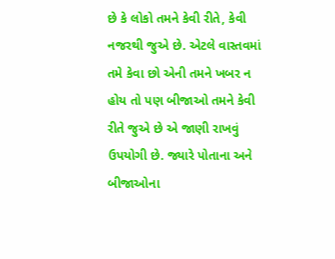છે કે લોકો તમને કેવી રીતે, કેવી નજરથી જુએ છે. એટલે વાસ્તવમાં તમે કેવા છો એની તમને ખબર ન હોય તો પણ બીજાઓ તમને કેવી રીતે જુએ છે એ જાણી રાખવું ઉપયોગી છે. જ્યારે પોતાના અને બીજાઓના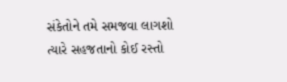સંકેતોને તમે સમજવા લાગશો ત્યારે સહજતાનો કોઈ રસ્તો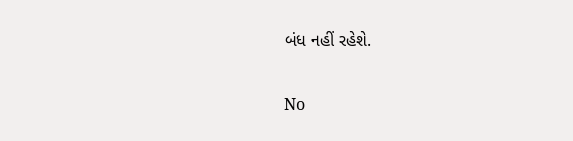બંધ નહીં રહેશે.

No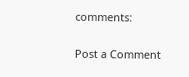comments:

Post a Comment